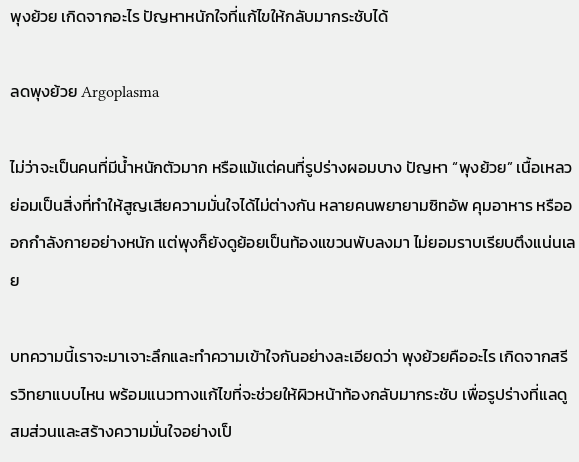พุงย้วย เกิดจากอะไร ปัญหาหนักใจที่แก้ไขให้กลับมากระชับได้

ลดพุงย้วย Argoplasma

ไม่ว่าจะเป็นคนที่มีน้ำหนักตัวมาก หรือแม้แต่คนที่รูปร่างผอมบาง ปัญหา “พุงย้วย” เนื้อเหลว ย่อมเป็นสิ่งที่ทำให้สูญเสียความมั่นใจได้ไม่ต่างกัน หลายคนพยายามซิทอัพ คุมอาหาร หรือออกกำลังกายอย่างหนัก แต่พุงก็ยังดูย้อยเป็นท้องแขวนพับลงมา ไม่ยอมราบเรียบตึงแน่นเลย

บทความนี้เราจะมาเจาะลึกและทำความเข้าใจกันอย่างละเอียดว่า พุงย้วยคืออะไร เกิดจากสรีรวิทยาแบบไหน พร้อมแนวทางแก้ไขที่จะช่วยให้ผิวหน้าท้องกลับมากระชับ เพื่อรูปร่างที่แลดูสมส่วนและสร้างความมั่นใจอย่างเป็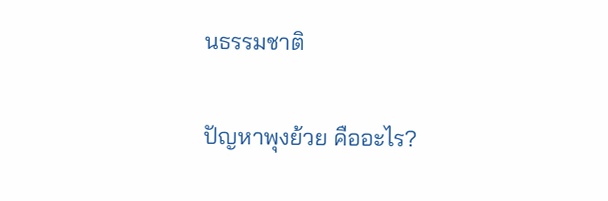นธรรมชาติ

ปัญหาพุงย้วย คืออะไร?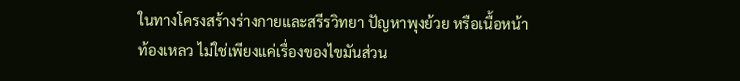ในทางโครงสร้างร่างกายและสรีรวิทยา ปัญหาพุงย้วย หรือเนื้อหน้าท้องเหลว ไม่ใช่เพียงแค่เรื่องของไขมันส่วน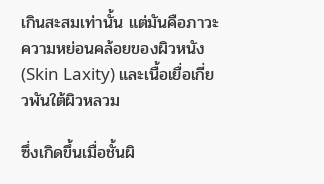เกินสะสมเท่านั้น แต่มันคือภาวะความหย่อนคล้อยของผิวหนัง (Skin Laxity) และเนื้อเยื่อเกี่ยวพันใต้ผิวหลวม

ซึ่งเกิดขึ้นเมื่อชั้นผิ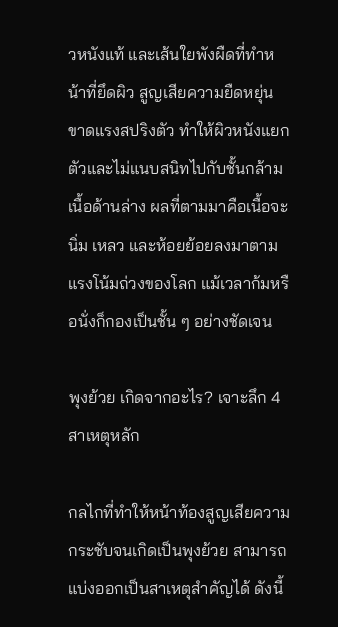วหนังแท้ และเส้นใยพังผืดที่ทำหน้าที่ยึดผิว สูญเสียความยืดหยุ่น ขาดแรงสปริงตัว ทำให้ผิวหนังแยกตัวและไม่แนบสนิทไปกับชั้นกล้ามเนื้อด้านล่าง ผลที่ตามมาคือเนื้อจะนิ่ม เหลว และห้อยย้อยลงมาตามแรงโน้มถ่วงของโลก แม้เวลาก้มหรือนั่งก็กองเป็นชั้น ๆ อย่างชัดเจน

พุงย้วย เกิดจากอะไร? เจาะลึก 4 สาเหตุหลัก

กลไกที่ทำให้หน้าท้องสูญเสียความกระชับจนเกิดเป็นพุงย้วย สามารถแบ่งออกเป็นสาเหตุสำคัญได้ ดังนี้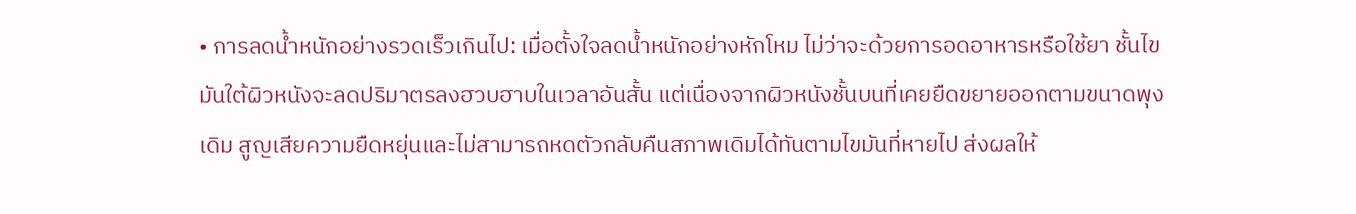• การลดน้ำหนักอย่างรวดเร็วเกินไป: เมื่อตั้งใจลดน้ำหนักอย่างหักโหม ไม่ว่าจะด้วยการอดอาหารหรือใช้ยา ชั้นไขมันใต้ผิวหนังจะลดปริมาตรลงฮวบฮาบในเวลาอันสั้น แต่เนื่องจากผิวหนังชั้นบนที่เคยยืดขยายออกตามขนาดพุงเดิม สูญเสียความยืดหยุ่นและไม่สามารถหดตัวกลับคืนสภาพเดิมได้ทันตามไขมันที่หายไป ส่งผลให้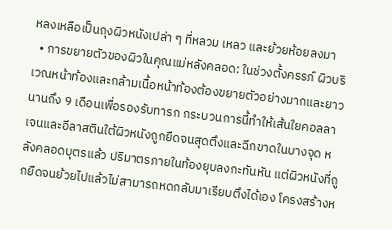หลงเหลือเป็นถุงผิวหนังเปล่า ๆ ที่หลวม เหลว และย้วยห้อยลงมา
  • การขยายตัวของผิวในคุณแม่หลังคลอด: ในช่วงตั้งครรภ์ ผิวบริเวณหน้าท้องและกล้ามเนื้อหน้าท้องต้องขยายตัวอย่างมากและยาวนานถึง 9 เดือนเพื่อรองรับทารก กระบวนการนี้ทำให้เส้นใยคอลลาเจนและอีลาสตินใต้ผิวหนังถูกยืดจนสุดตึงและฉีกขาดในบางจุด หลังคลอดบุตรแล้ว ปริมาตรภายในท้องยุบลงกะทันหัน แต่ผิวหนังที่ถูกยืดจนย้วยไปแล้วไม่สามารถหดกลับมาเรียบตึงได้เอง โครงสร้างห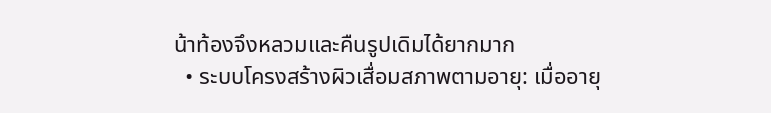น้าท้องจึงหลวมและคืนรูปเดิมได้ยากมาก
  • ระบบโครงสร้างผิวเสื่อมสภาพตามอายุ: เมื่ออายุ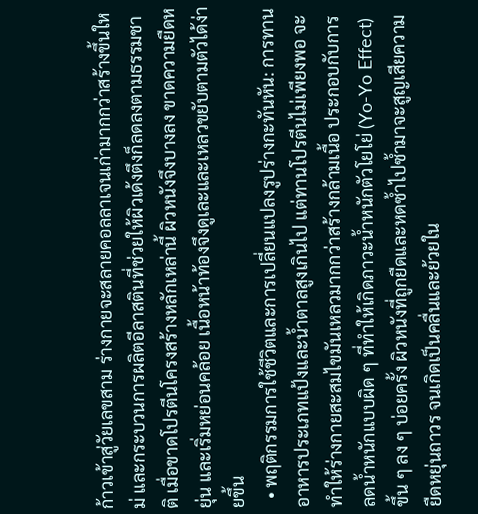ก้าวเข้าสู่วัยเลขสาม ร่างกายจะสลายคอลลาเจนเก่ามากกว่าสร้างขึ้นใหม่ และกระบวนการผลิตอีลาสตินที่ช่วยให้ผิวเด้งตึงก็ลดลงตามธรรมชาติ เมื่อขาดโปรตีนโครงสร้างหลักเหล่านี้ ผิวหนังจึงบางลง ขาดความยืดหยุ่น และเริ่มหย่อนคล้อย เนื้อหน้าท้องจึงดูเละและเหลวขยับตามตัวได้ง่ายขึ้น
  • พฤติกรรมการใช้ชีวิตและการเปลี่ยนแปลงรูปร่างกะทันหัน: การทานอาหารประเภทแป้งและน้ำตาลสูงเกินไป แต่ทานโปรตีนไม่เพียงพอ จะทำให้ร่างกายสะสมไขมันเหลวมากกว่าสร้างกล้ามเนื้อ ประกอบกับการลดน้ำหนักแบบผิด ๆ ที่ทำให้เกิดภาวะน้ำหนักตัวโยโย่ (Yo-Yo Effect) ขึ้น ๆ ลง ๆ บ่อยครั้ง ผิวหนังที่ถูกยืดและหดซ้ำไปซ้ำมาจะสูญเสียความยืดหยุ่นถาวร จนเกิดเป็นคลื่นและย้วยใน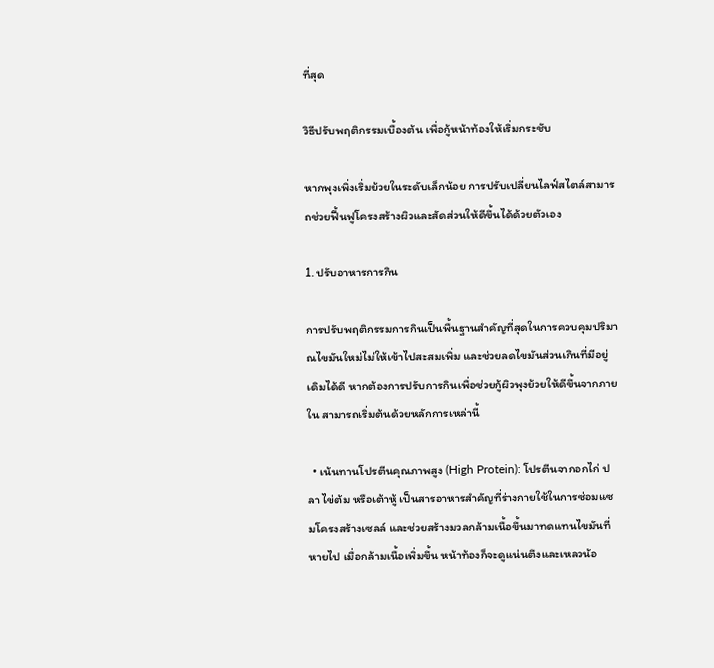ที่สุด

วิธีปรับพฤติกรรมเบื้องต้น เพื่อกู้หน้าท้องให้เริ่มกระชับ

หากพุงเพิ่งเริ่มย้วยในระดับเล็กน้อย การปรับเปลี่ยนไลฟ์สไตล์สามารถช่วยฟื้นฟูโครงสร้างผิวและสัดส่วนให้ดีขึ้นได้ด้วยตัวเอง

1. ปรับอาหารการกิน

การปรับพฤติกรรมการกินเป็นพื้นฐานสำคัญที่สุดในการควบคุมปริมาณไขมันใหม่ไม่ให้เข้าไปสะสมเพิ่ม และช่วยลดไขมันส่วนเกินที่มีอยู่เดิมได้ดี หากต้องการปรับการกินเพื่อช่วยกู้ผิวพุงย้วยให้ดีขึ้นจากภายใน สามารถเริ่มต้นด้วยหลักการเหล่านี้

  • เน้นทานโปรตีนคุณภาพสูง (High Protein): โปรตีนจากอกไก่ ปลา ไข่ต้ม หรือเต้าหู้ เป็นสารอาหารสำคัญที่ร่างกายใช้ในการซ่อมแซมโครงสร้างเซลล์ และช่วยสร้างมวลกล้ามเนื้อขึ้นมาทดแทนไขมันที่หายไป เมื่อกล้ามเนื้อเพิ่มขึ้น หน้าท้องก็จะดูแน่นตึงและเหลวน้อ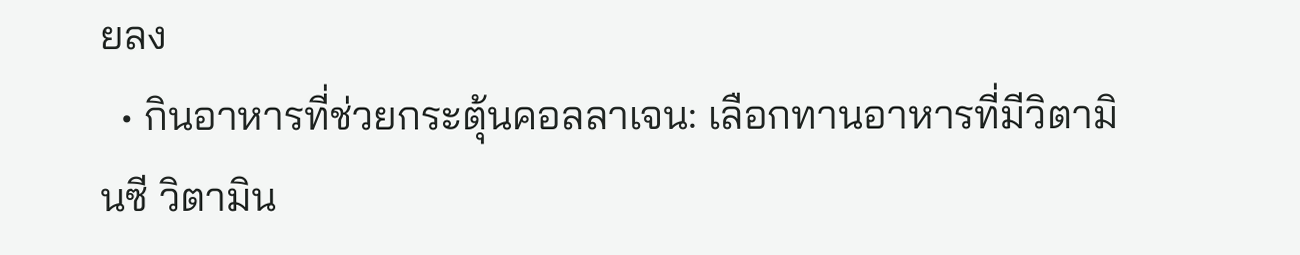ยลง
  • กินอาหารที่ช่วยกระตุ้นคอลลาเจน: เลือกทานอาหารที่มีวิตามินซี วิตามิน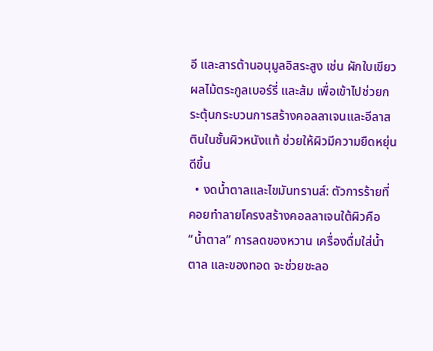อี และสารต้านอนุมูลอิสระสูง เช่น ผักใบเขียว ผลไม้ตระกูลเบอร์รี่ และส้ม เพื่อเข้าไปช่วยกระตุ้นกระบวนการสร้างคอลลาเจนและอีลาสตินในชั้นผิวหนังแท้ ช่วยให้ผิวมีความยืดหยุ่นดีขึ้น
  • งดน้ำตาลและไขมันทรานส์: ตัวการร้ายที่คอยทำลายโครงสร้างคอลลาเจนใต้ผิวคือ “น้ำตาล” การลดของหวาน เครื่องดื่มใส่น้ำตาล และของทอด จะช่วยชะลอ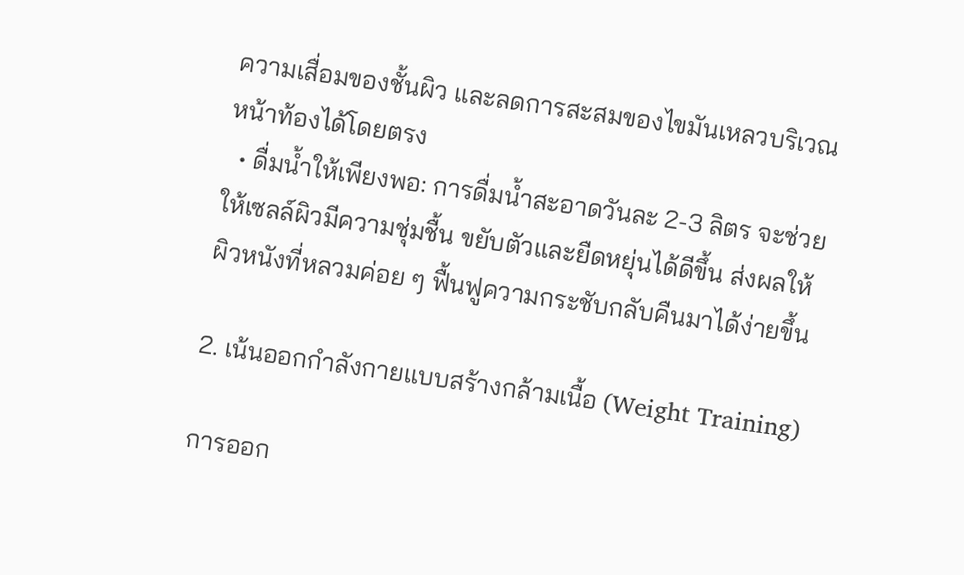ความเสื่อมของชั้นผิว และลดการสะสมของไขมันเหลวบริเวณหน้าท้องได้โดยตรง
  • ดื่มน้ำให้เพียงพอ: การดื่มน้ำสะอาดวันละ 2-3 ลิตร จะช่วยให้เซลล์ผิวมีความชุ่มชื้น ขยับตัวและยืดหยุ่นได้ดีขึ้น ส่งผลให้ผิวหนังที่หลวมค่อย ๆ ฟื้นฟูความกระชับกลับคืนมาได้ง่ายขึ้น

2. เน้นออกกำลังกายแบบสร้างกล้ามเนื้อ (Weight Training)

การออก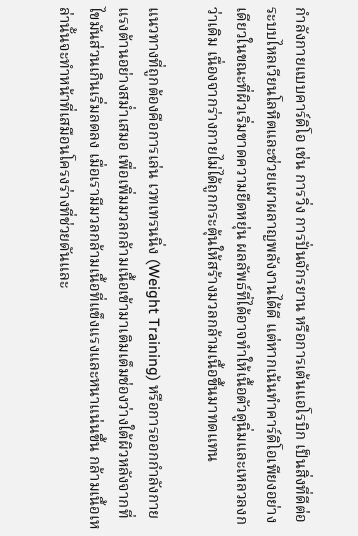กำลังกายแบบคาร์ดิโอ เช่น การวิ่ง การปั่นจักรยาน หรือการเต้นแอโรบิก เป็นสิ่งที่ดีต่อระบบไหลเวียนโลหิตและช่วยเผาผลาญพลังงานได้ดี แต่หากเน้นทำคาร์ดิโอเพียงอย่างเดียวในขณะที่ผิวเริ่มขาดความยืดหยุ่น ผลลัพธ์ที่ได้อาจทำให้เนื้อตัวดูนิ่มและเหลวลงกว่าเดิม เนื่องจากร่างกายไม่ได้ถูกกระตุ้นให้สร้างมวลกล้ามเนื้อขึ้นมาทดแทน

แนวทางที่ถูกต้องคือการเล่น เวทเทรนนิ่ง (Weight Training) หรือการออกกำลังกายแรงต้านอย่างสม่ำเสมอ เพื่อเพิ่มมวลกล้ามเนื้อเข้ามาเติมเต็มช่องว่างใต้ผิวหลังจากที่ไขมันส่วนเกินเริ่มลดลง เมื่อเรามีมวลกล้ามเนื้อที่แข็งแรงและหนาแน่นขึ้น กล้ามเนื้อเหล่านั้นจะทำหน้าที่เสมือนโครงร่างที่ช่วยดันและ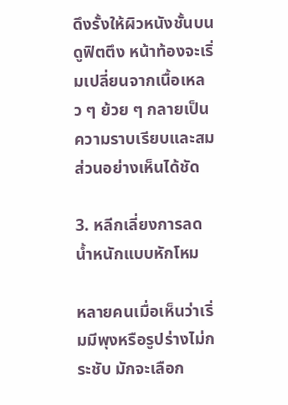ดึงรั้งให้ผิวหนังชั้นบนดูฟิตตึง หน้าท้องจะเริ่มเปลี่ยนจากเนื้อเหลว ๆ ย้วย ๆ กลายเป็นความราบเรียบและสมส่วนอย่างเห็นได้ชัด

3. หลีกเลี่ยงการลดน้ำหนักแบบหักโหม

หลายคนเมื่อเห็นว่าเริ่มมีพุงหรือรูปร่างไม่กระชับ มักจะเลือก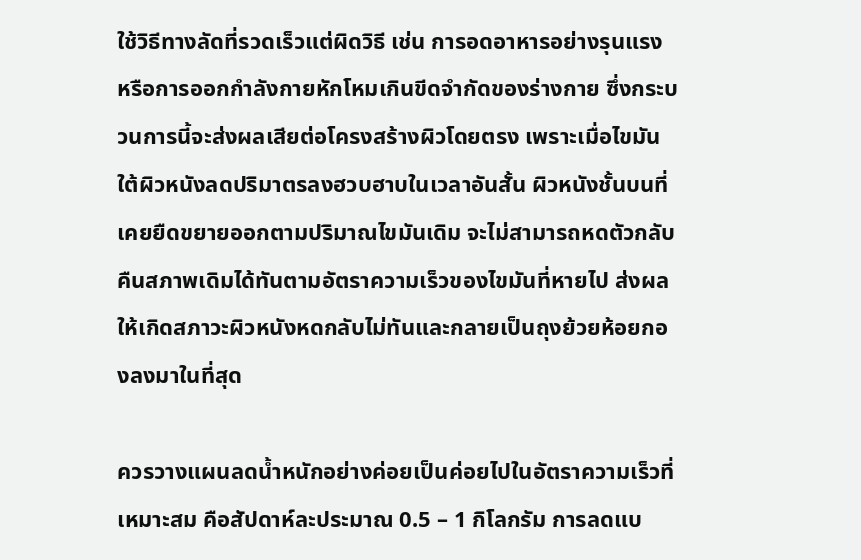ใช้วิธีทางลัดที่รวดเร็วแต่ผิดวิธี เช่น การอดอาหารอย่างรุนแรง หรือการออกกำลังกายหักโหมเกินขีดจำกัดของร่างกาย ซึ่งกระบวนการนี้จะส่งผลเสียต่อโครงสร้างผิวโดยตรง เพราะเมื่อไขมันใต้ผิวหนังลดปริมาตรลงฮวบฮาบในเวลาอันสั้น ผิวหนังชั้นบนที่เคยยืดขยายออกตามปริมาณไขมันเดิม จะไม่สามารถหดตัวกลับคืนสภาพเดิมได้ทันตามอัตราความเร็วของไขมันที่หายไป ส่งผลให้เกิดสภาวะผิวหนังหดกลับไม่ทันและกลายเป็นถุงย้วยห้อยกองลงมาในที่สุด

ควรวางแผนลดน้ำหนักอย่างค่อยเป็นค่อยไปในอัตราความเร็วที่เหมาะสม คือสัปดาห์ละประมาณ 0.5 – 1 กิโลกรัม การลดแบ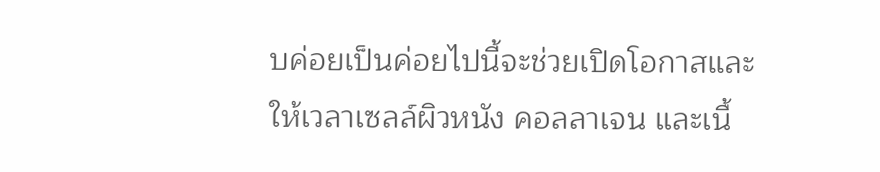บค่อยเป็นค่อยไปนี้จะช่วยเปิดโอกาสและให้เวลาเซลล์ผิวหนัง คอลลาเจน และเนื้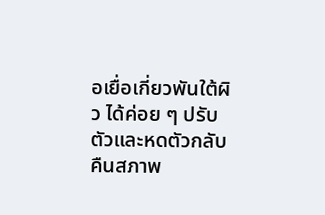อเยื่อเกี่ยวพันใต้ผิว ได้ค่อย ๆ ปรับตัวและหดตัวกลับคืนสภาพ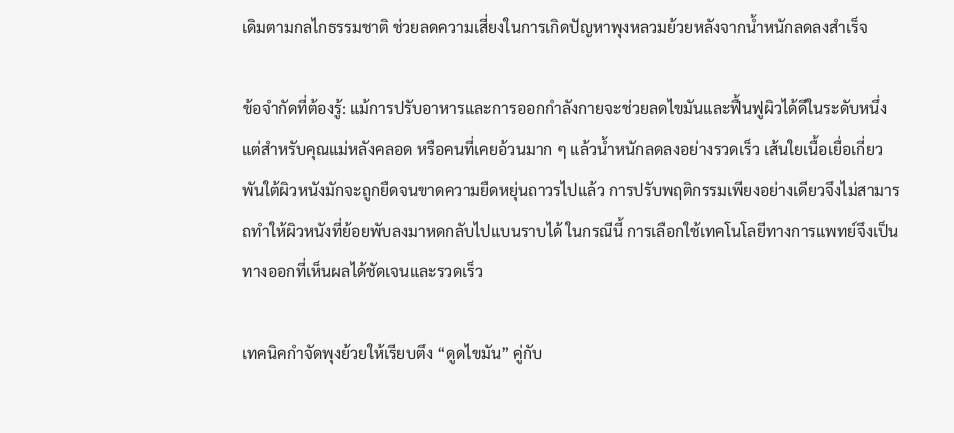เดิมตามกลไกธรรมชาติ ช่วยลดความเสี่ยงในการเกิดปัญหาพุงหลวมย้วยหลังจากน้ำหนักลดลงสำเร็จ

ข้อจำกัดที่ต้องรู้: แม้การปรับอาหารและการออกกำลังกายจะช่วยลดไขมันและฟื้นฟูผิวได้ดีในระดับหนึ่ง แต่สำหรับคุณแม่หลังคลอด หรือคนที่เคยอ้วนมาก ๆ แล้วน้ำหนักลดลงอย่างรวดเร็ว เส้นใยเนื้อเยื่อเกี่ยวพันใต้ผิวหนังมักจะถูกยืดจนขาดความยืดหยุ่นถาวรไปแล้ว การปรับพฤติกรรมเพียงอย่างเดียวจึงไม่สามารถทำให้ผิวหนังที่ย้อยพับลงมาหดกลับไปแบนราบได้ ในกรณีนี้ การเลือกใช้เทคโนโลยีทางการแพทย์จึงเป็นทางออกที่เห็นผลได้ชัดเจนและรวดเร็ว

เทคนิคกำจัดพุงย้วยให้เรียบตึง “ดูดไขมัน” คู่กับ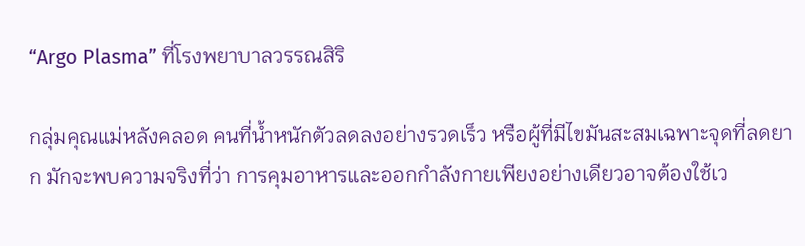“Argo Plasma” ที่โรงพยาบาลวรรณสิริ

กลุ่มคุณแม่หลังคลอด คนที่น้ำหนักตัวลดลงอย่างรวดเร็ว หรือผู้ที่มีไขมันสะสมเฉพาะจุดที่ลดยาก มักจะพบความจริงที่ว่า การคุมอาหารและออกกำลังกายเพียงอย่างเดียวอาจต้องใช้เว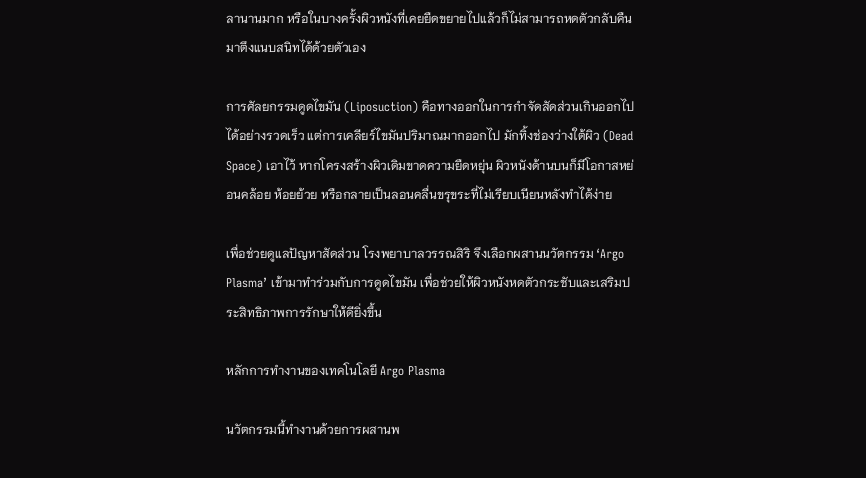ลานานมาก หรือในบางครั้งผิวหนังที่เคยยืดขยายไปแล้วก็ไม่สามารถหดตัวกลับคืนมาตึงแนบสนิทได้ด้วยตัวเอง

การศัลยกรรมดูดไขมัน (Liposuction) คือทางออกในการกำจัดสัดส่วนเกินออกไปได้อย่างรวดเร็ว แต่การเคลียร์ไขมันปริมาณมากออกไป มักทิ้งช่องว่างใต้ผิว (Dead Space) เอาไว้ หากโครงสร้างผิวเดิมขาดความยืดหยุ่น ผิวหนังด้านบนก็มีโอกาสหย่อนคล้อย ห้อยย้วย หรือกลายเป็นลอนคลื่นขรุขระที่ไม่เรียบเนียนหลังทำได้ง่าย

เพื่อช่วยดูแลปัญหาสัดส่วน โรงพยาบาลวรรณสิริ จึงเลือกผสานนวัตกรรม ‘Argo Plasma’ เข้ามาทำร่วมกับการดูดไขมัน เพื่อช่วยให้ผิวหนังหดตัวกระชับและเสริมประสิทธิภาพการรักษาให้ดียิ่งขึ้น

หลักการทำงานของเทคโนโลยี Argo Plasma

นวัตกรรมนี้ทำงานด้วยการผสานพ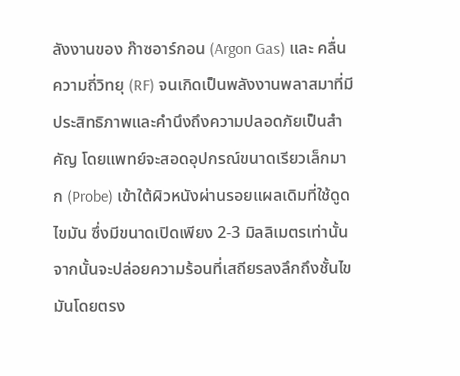ลังงานของ ก๊าซอาร์กอน (Argon Gas) และ คลื่นความถี่วิทยุ (RF) จนเกิดเป็นพลังงานพลาสมาที่มีประสิทธิภาพและคำนึงถึงความปลอดภัยเป็นสำคัญ โดยแพทย์จะสอดอุปกรณ์ขนาดเรียวเล็กมาก (Probe) เข้าใต้ผิวหนังผ่านรอยแผลเดิมที่ใช้ดูดไขมัน ซึ่งมีขนาดเปิดเพียง 2-3 มิลลิเมตรเท่านั้น จากนั้นจะปล่อยความร้อนที่เสถียรลงลึกถึงชั้นไขมันโดยตรง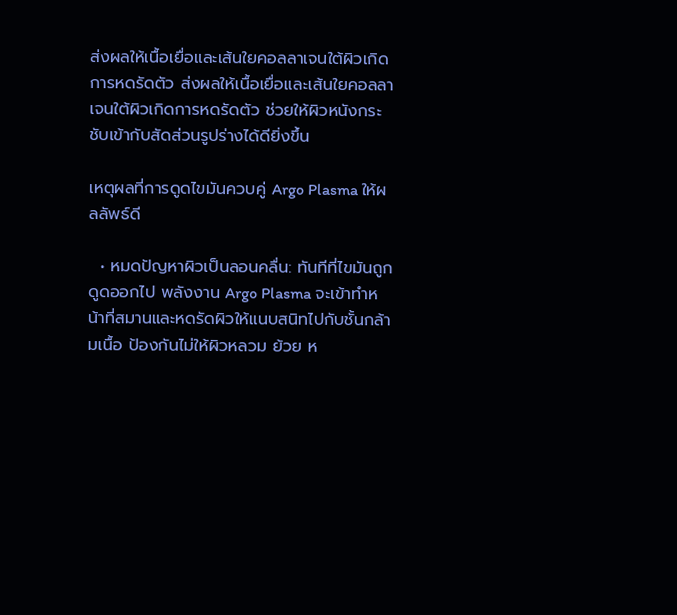ส่งผลให้เนื้อเยื่อและเส้นใยคอลลาเจนใต้ผิวเกิดการหดรัดตัว ส่งผลให้เนื้อเยื่อและเส้นใยคอลลาเจนใต้ผิวเกิดการหดรัดตัว ช่วยให้ผิวหนังกระชับเข้ากับสัดส่วนรูปร่างได้ดียิ่งขึ้น

เหตุผลที่การดูดไขมันควบคู่ Argo Plasma ให้ผลลัพธ์ดี

  • หมดปัญหาผิวเป็นลอนคลื่น: ทันทีที่ไขมันถูกดูดออกไป พลังงาน Argo Plasma จะเข้าทำหน้าที่สมานและหดรัดผิวให้แนบสนิทไปกับชั้นกล้ามเนื้อ ป้องกันไม่ให้ผิวหลวม ย้วย ห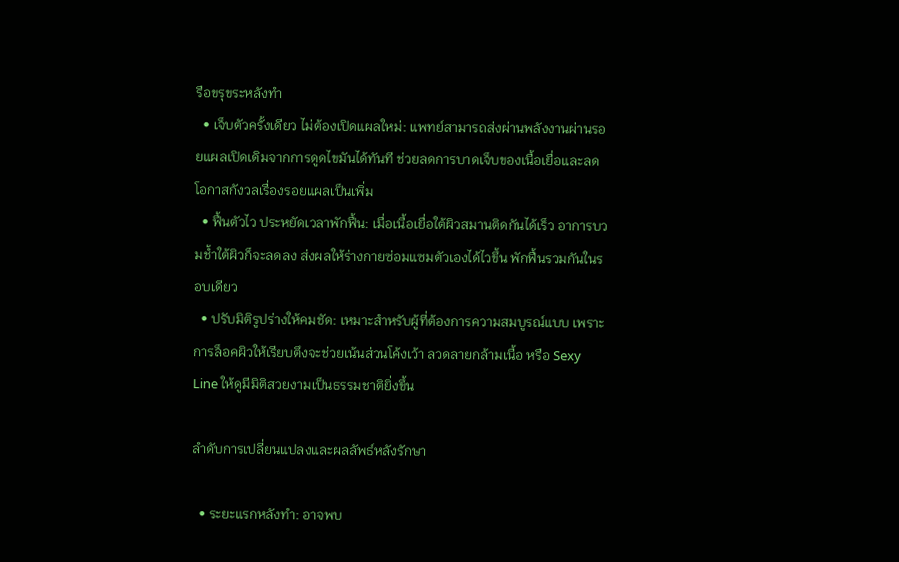รือขรุขระหลังทำ
  • เจ็บตัวครั้งเดียว ไม่ต้องเปิดแผลใหม่: แพทย์สามารถส่งผ่านพลังงานผ่านรอยแผลเปิดเดิมจากการดูดไขมันได้ทันที ช่วยลดการบาดเจ็บของเนื้อเยื่อและลดโอกาสกังวลเรื่องรอยแผลเป็นเพิ่ม
  • ฟื้นตัวไว ประหยัดเวลาพักฟื้น: เมื่อเนื้อเยื่อใต้ผิวสมานติดกันได้เร็ว อาการบวมช้ำใต้ผิวก็จะลดลง ส่งผลให้ร่างกายซ่อมแซมตัวเองได้ไวขึ้น พักฟื้นรวมกันในรอบเดียว
  • ปรับมิติรูปร่างให้คมชัด: เหมาะสำหรับผู้ที่ต้องการความสมบูรณ์แบบ เพราะการล็อคผิวให้เรียบตึงจะช่วยเน้นส่วนโค้งเว้า ลวดลายกล้ามเนื้อ หรือ Sexy Line ให้ดูมีมิติสวยงามเป็นธรรมชาติยิ่งขึ้น

ลำดับการเปลี่ยนแปลงและผลลัพธ์หลังรักษา

  • ระยะแรกหลังทำ: อาจพบ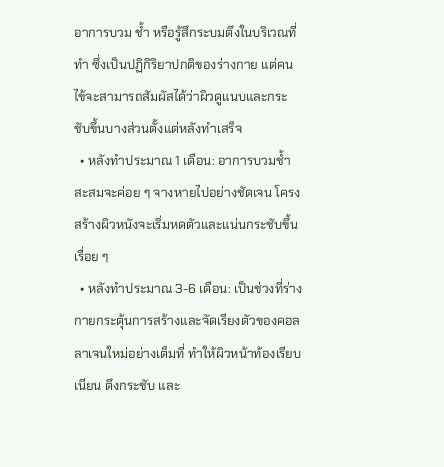อาการบวม ช้ำ หรือรู้สึกระบมตึงในบริเวณที่ทำ ซึ่งเป็นปฏิกิริยาปกติของร่างกาย แต่คนไข้จะสามารถสัมผัสได้ว่าผิวดูแนบและกระชับขึ้นบางส่วนตั้งแต่หลังทำเสร็จ
  • หลังทำประมาณ 1 เดือน: อาการบวมช้ำสะสมจะค่อย ๆ จางหายไปอย่างชัดเจน โครงสร้างผิวหนังจะเริ่มหดตัวและแน่นกระชับขึ้นเรื่อย ๆ
  • หลังทำประมาณ 3-6 เดือน: เป็นช่วงที่ร่างกายกระตุ้นการสร้างและจัดเรียงตัวของคอลลาเจนใหม่อย่างเต็มที่ ทำให้ผิวหน้าท้องเรียบเนียน ตึงกระชับ และ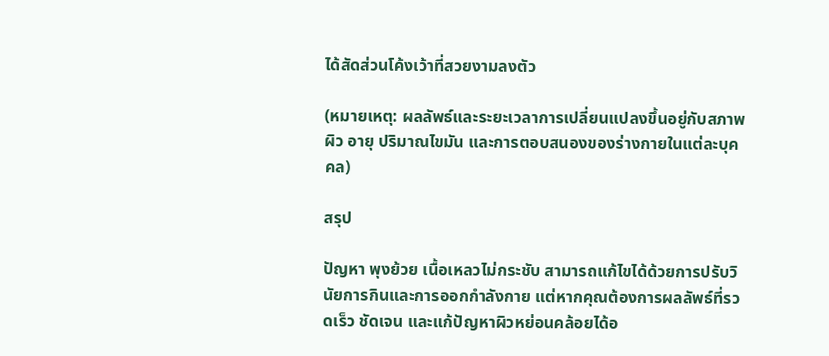ได้สัดส่วนโค้งเว้าที่สวยงามลงตัว

(หมายเหตุ: ผลลัพธ์และระยะเวลาการเปลี่ยนแปลงขึ้นอยู่กับสภาพผิว อายุ ปริมาณไขมัน และการตอบสนองของร่างกายในแต่ละบุคคล)

สรุป

ปัญหา พุงย้วย เนื้อเหลวไม่กระชับ สามารถแก้ไขได้ด้วยการปรับวินัยการกินและการออกกำลังกาย แต่หากคุณต้องการผลลัพธ์ที่รวดเร็ว ชัดเจน และแก้ปัญหาผิวหย่อนคล้อยได้อ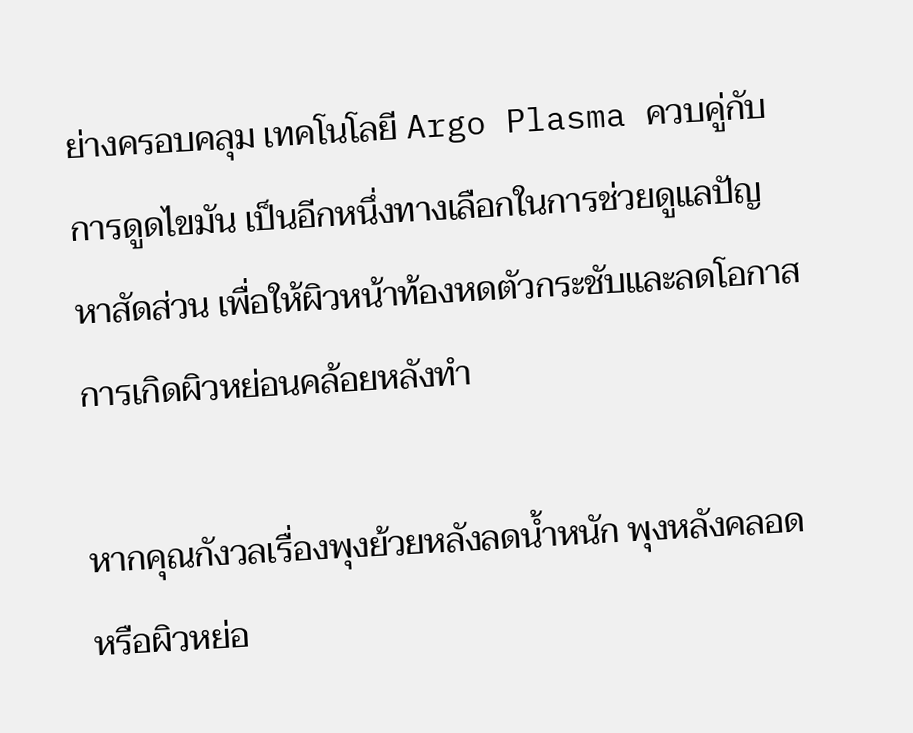ย่างครอบคลุม เทคโนโลยี Argo Plasma ควบคู่กับการดูดไขมัน เป็นอีกหนึ่งทางเลือกในการช่วยดูแลปัญหาสัดส่วน เพื่อให้ผิวหน้าท้องหดตัวกระชับและลดโอกาสการเกิดผิวหย่อนคล้อยหลังทำ

หากคุณกังวลเรื่องพุงย้วยหลังลดน้ำหนัก พุงหลังคลอด หรือผิวหย่อ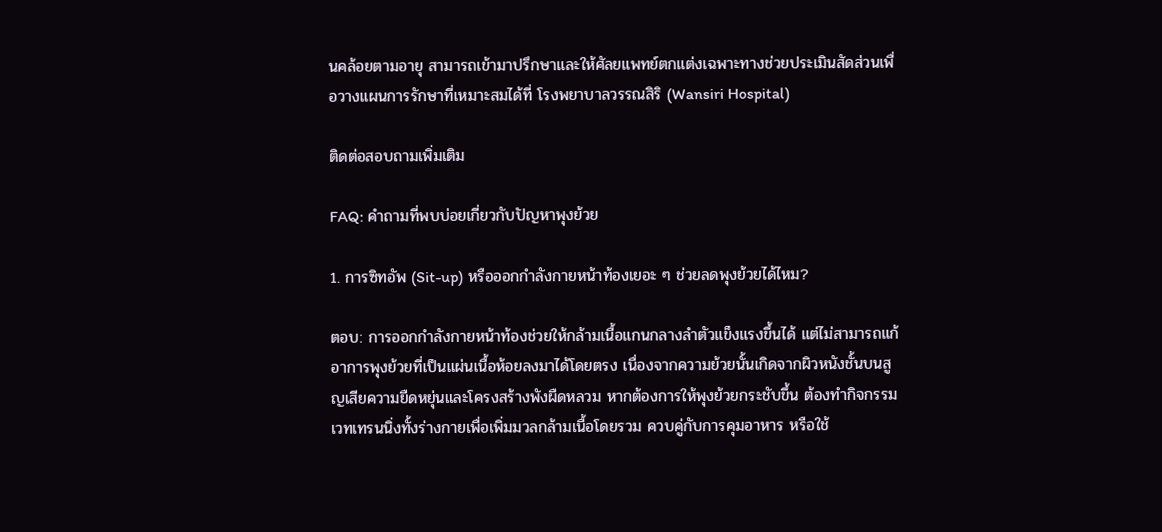นคล้อยตามอายุ สามารถเข้ามาปรึกษาและให้ศัลยแพทย์ตกแต่งเฉพาะทางช่วยประเมินสัดส่วนเพื่อวางแผนการรักษาที่เหมาะสมได้ที่ โรงพยาบาลวรรณสิริ (Wansiri Hospital)

ติดต่อสอบถามเพิ่มเติม

FAQ: คำถามที่พบบ่อยเกี่ยวกับปัญหาพุงย้วย

1. การซิทอัพ (Sit-up) หรือออกกำลังกายหน้าท้องเยอะ ๆ ช่วยลดพุงย้วยได้ไหม?

ตอบ: การออกกำลังกายหน้าท้องช่วยให้กล้ามเนื้อแกนกลางลำตัวแข็งแรงขึ้นได้ แต่ไม่สามารถแก้อาการพุงย้วยที่เป็นแผ่นเนื้อห้อยลงมาได้โดยตรง เนื่องจากความย้วยนั้นเกิดจากผิวหนังชั้นบนสูญเสียความยืดหยุ่นและโครงสร้างพังผืดหลวม หากต้องการให้พุงย้วยกระชับขึ้น ต้องทำกิจกรรมเวทเทรนนิ่งทั้งร่างกายเพื่อเพิ่มมวลกล้ามเนื้อโดยรวม ควบคู่กับการคุมอาหาร หรือใช้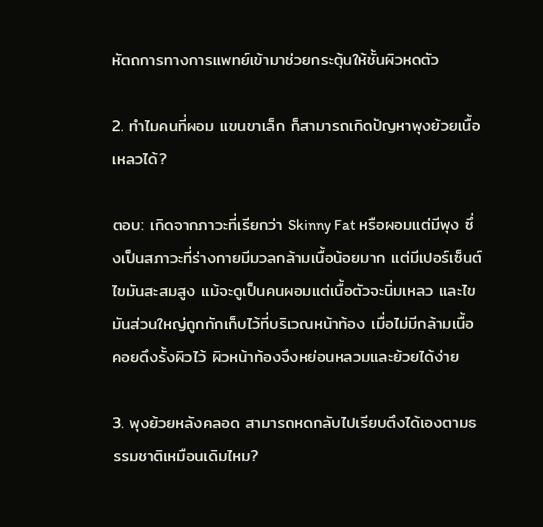หัตถการทางการแพทย์เข้ามาช่วยกระตุ้นให้ชั้นผิวหดตัว

2. ทำไมคนที่ผอม แขนขาเล็ก ก็สามารถเกิดปัญหาพุงย้วยเนื้อเหลวได้?

ตอบ: เกิดจากภาวะที่เรียกว่า Skinny Fat หรือผอมแต่มีพุง ซึ่งเป็นสภาวะที่ร่างกายมีมวลกล้ามเนื้อน้อยมาก แต่มีเปอร์เซ็นต์ไขมันสะสมสูง แม้จะดูเป็นคนผอมแต่เนื้อตัวจะนิ่มเหลว และไขมันส่วนใหญ่ถูกกักเก็บไว้ที่บริเวณหน้าท้อง เมื่อไม่มีกล้ามเนื้อคอยดึงรั้งผิวไว้ ผิวหน้าท้องจึงหย่อนหลวมและย้วยได้ง่าย

3. พุงย้วยหลังคลอด สามารถหดกลับไปเรียบตึงได้เองตามธรรมชาติเหมือนเดิมไหม?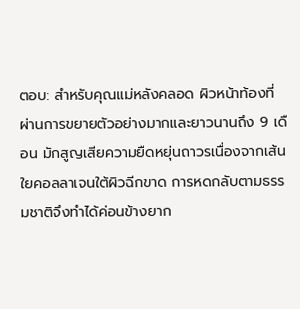ตอบ: สำหรับคุณแม่หลังคลอด ผิวหน้าท้องที่ผ่านการขยายตัวอย่างมากและยาวนานถึง 9 เดือน มักสูญเสียความยืดหยุ่นถาวรเนื่องจากเส้นใยคอลลาเจนใต้ผิวฉีกขาด การหดกลับตามธรรมชาติจึงทำได้ค่อนข้างยาก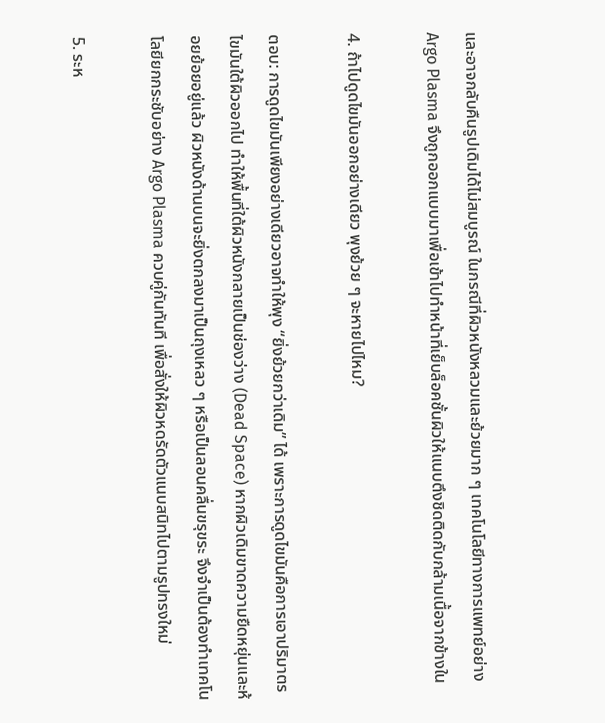และอาจกลับคืนรูปเดิมได้ไม่สมบูรณ์ ในกรณีที่ผิวหนังหลวมและย้วยมาก ๆ เทคโนโลยีทางการแพทย์อย่าง Argo Plasma จึงถูกออกแบบมาเพื่อเข้าไปทำหน้าที่เย็บล็อคชั้นผิวให้แนบตึงชิดติดกับกล้ามเนื้อจากข้างใน

4. ถ้าไปดูดไขมันออกอย่างเดียว พุงย้วย ๆ จะหายไปไหม?

ตอบ: การดูดไขมันเพียงอย่างเดียวอาจทำให้พุง “ยิ่งย้วยกว่าเดิม” ได้ เพราะการดูดไขมันคือการเอาปริมาตรไขมันใต้ผิวออกไป ทำให้พื้นที่ใต้ผิวหนังกลายเป็นช่องว่าง (Dead Space) หากผิวเดิมขาดความยืดหยุ่นและห้อยย้อยอยู่แล้ว ผิวหนังด้านบนจะยิ่งตกลงมาเป็นถุงเหลว ๆ หรือเป็นลอนคลื่นขรุขระ จึงจำเป็นต้องทำเทคโนโลยียกกระชับอย่าง Argo Plasma ควบคู่กันทันที เพื่อสั่งให้ผิวหดรัดตัวแนบสนิทไปตามรูปทรงใหม่

5. ระห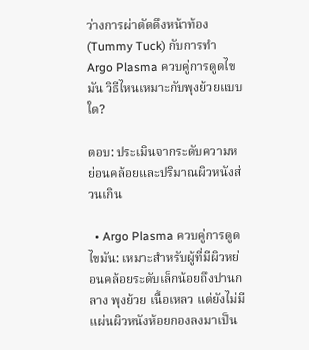ว่างการผ่าตัดดึงหน้าท้อง (Tummy Tuck) กับการทำ Argo Plasma ควบคู่การดูดไขมัน วิธีไหนเหมาะกับพุงย้วยแบบใด?

ตอบ: ประเมินจากระดับความหย่อนคล้อยและปริมาณผิวหนังส่วนเกิน

  • Argo Plasma ควบคู่การดูดไขมัน: เหมาะสำหรับผู้ที่มีผิวหย่อนคล้อยระดับเล็กน้อยถึงปานกลาง พุงย้วย เนื้อเหลว แต่ยังไม่มีแผ่นผิวหนังห้อยกองลงมาเป็น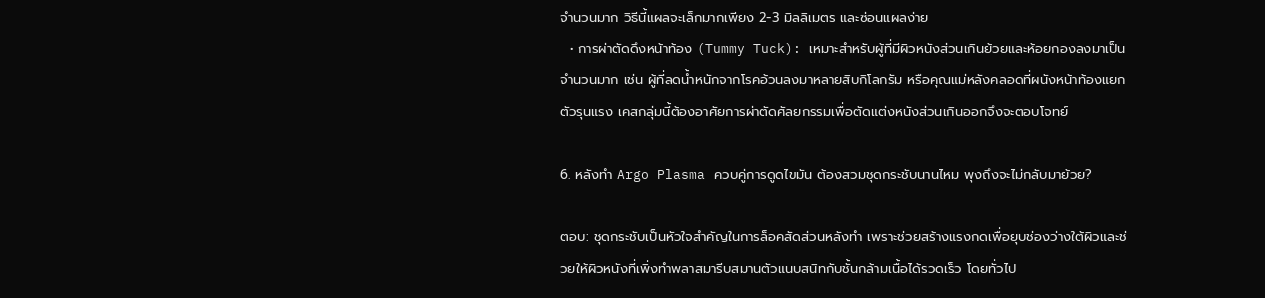จำนวนมาก วิธีนี้แผลจะเล็กมากเพียง 2-3 มิลลิเมตร และซ่อนแผลง่าย
  • การผ่าตัดดึงหน้าท้อง (Tummy Tuck): เหมาะสำหรับผู้ที่มีผิวหนังส่วนเกินย้วยและห้อยกองลงมาเป็นจำนวนมาก เช่น ผู้ที่ลดน้ำหนักจากโรคอ้วนลงมาหลายสิบกิโลกรัม หรือคุณแม่หลังคลอดที่ผนังหน้าท้องแยกตัวรุนแรง เคสกลุ่มนี้ต้องอาศัยการผ่าตัดศัลยกรรมเพื่อตัดแต่งหนังส่วนเกินออกจึงจะตอบโจทย์

6. หลังทำ Argo Plasma ควบคู่การดูดไขมัน ต้องสวมชุดกระชับนานไหม พุงถึงจะไม่กลับมาย้วย?

ตอบ: ชุดกระชับเป็นหัวใจสำคัญในการล็อคสัดส่วนหลังทำ เพราะช่วยสร้างแรงกดเพื่อยุบช่องว่างใต้ผิวและช่วยให้ผิวหนังที่เพิ่งทำพลาสมารีบสมานตัวแนบสนิทกับชั้นกล้ามเนื้อได้รวดเร็ว โดยทั่วไป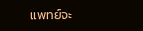แพทย์จะ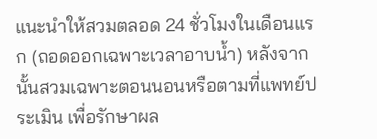แนะนำให้สวมตลอด 24 ชั่วโมงในเดือนแรก (ถอดออกเฉพาะเวลาอาบน้ำ) หลังจากนั้นสวมเฉพาะตอนนอนหรือตามที่แพทย์ประเมิน เพื่อรักษาผล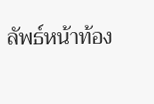ลัพธ์หน้าท้อง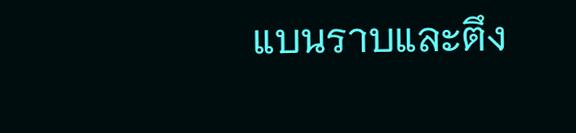แบนราบและตึง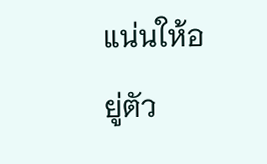แน่นให้อยู่ตัว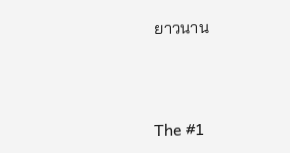ยาวนาน



The #1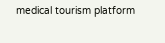medical tourism platform